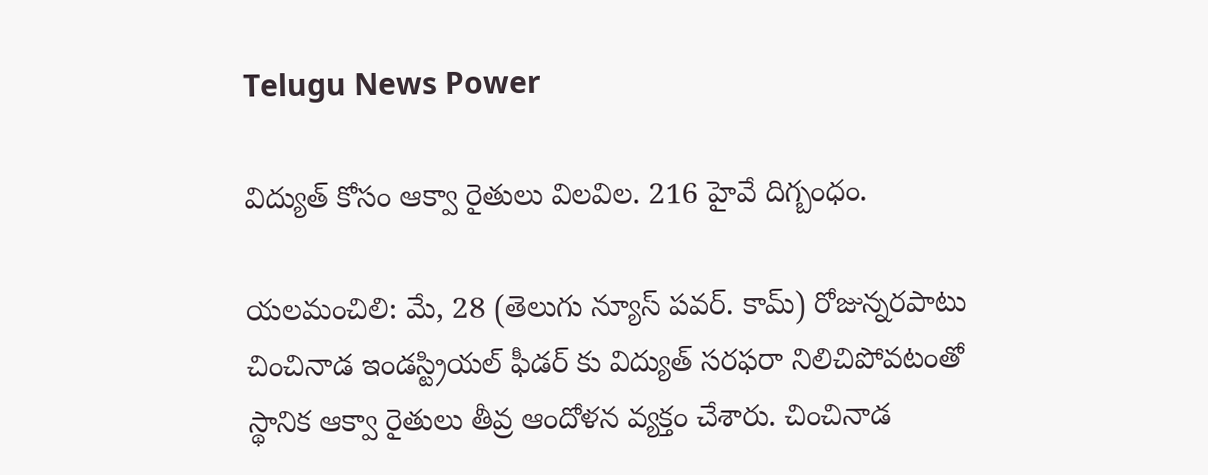Telugu News Power

విద్యుత్ కోసం ఆక్వా రైతులు విలవిల. 216 హైవే దిగ్బంధం.

యలమంచిలి: మే, 28 (తెలుగు న్యూస్ పవర్. కామ్) రోజున్నరపాటు చించినాడ ఇండస్ట్రియల్ ఫీడర్ కు విద్యుత్ సరఫరా నిలిచిపోవటంతో స్థానిక ఆక్వా రైతులు తీవ్ర ఆందోళన వ్యక్తం చేశారు. చించినాడ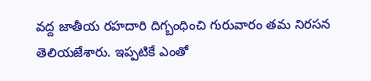వద్ద జాతీయ రహదారి దిగ్బంధించి గురువారం తమ నిరసన తెలియజేశారు. ఇప్పటికే ఎంతో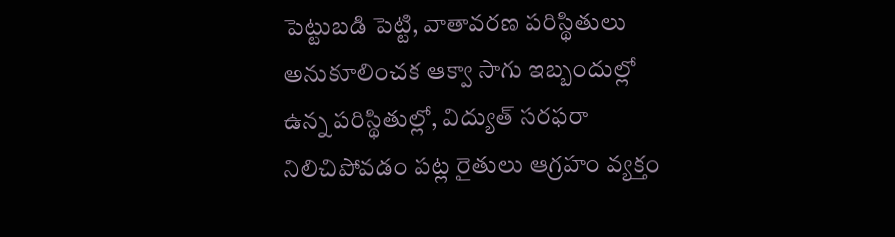పెట్టుబడి పెట్టి, వాతావరణ పరిస్థితులు అనుకూలించక ఆక్వా సాగు ఇబ్బందుల్లో ఉన్న పరిస్థితుల్లో, విద్యుత్ సరఫరా నిలిచిపోవడం పట్ల రైతులు ఆగ్రహం వ్యక్తం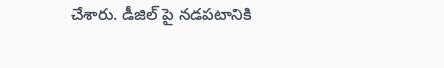చేశారు. డీజిల్ పై నడపటానికి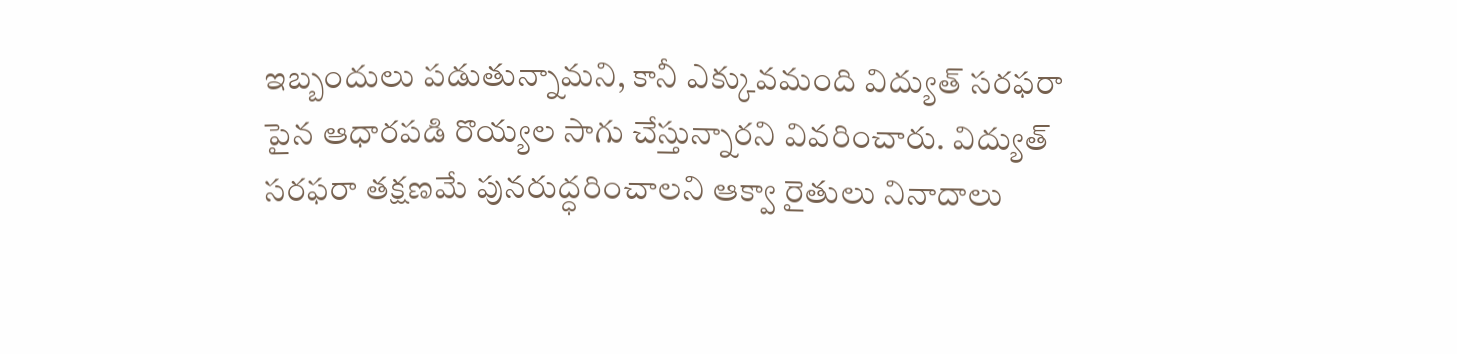ఇబ్బందులు పడుతున్నామని, కానీ ఎక్కువమంది విద్యుత్ సరఫరా పైన ఆధారపడి రొయ్యల సాగు చేస్తున్నారని వివరించారు. విద్యుత్ సరఫరా తక్షణమే పునరుద్ధరించాలని ఆక్వా రైతులు నినాదాలు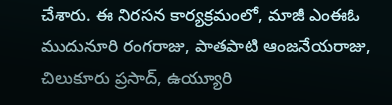చేశారు. ఈ నిరసన కార్యక్రమంలో, మాజీ ఎంఈఓ ముదునూరి రంగరాజు, పాతపాటి ఆంజనేయరాజు, చిలుకూరు ప్రసాద్, ఉయ్యూరి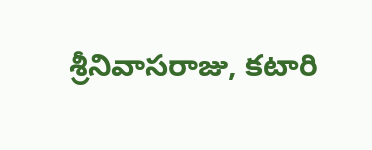శ్రీనివాసరాజు, కటారి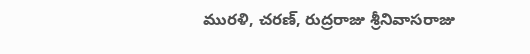మురళి, చరణ్, రుద్రరాజు శ్రీనివాసరాజు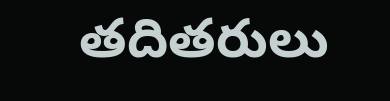తదితరులు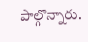పాల్గొన్నారు.